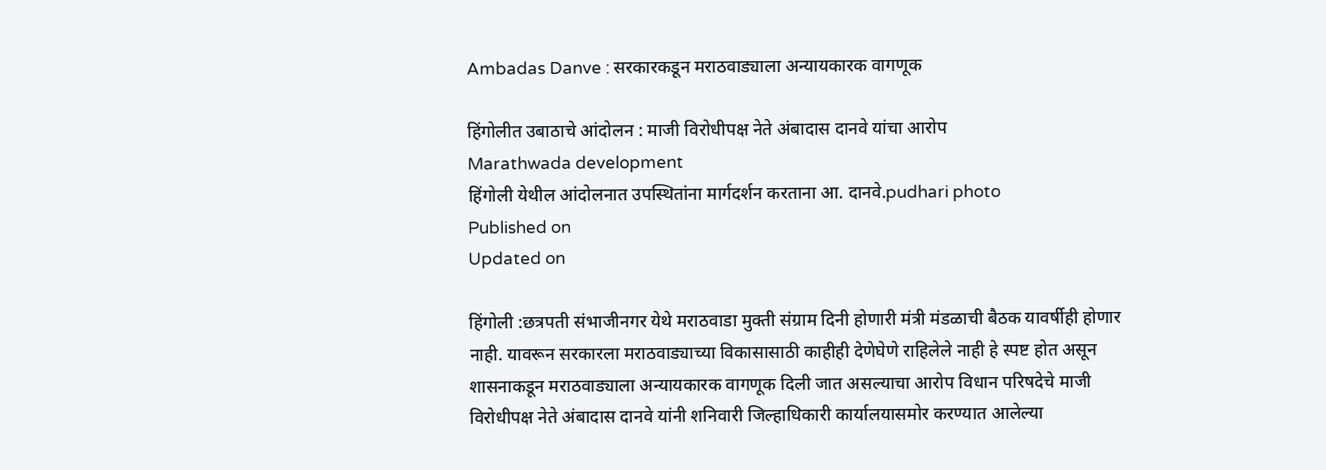Ambadas Danve : सरकारकडून मराठवाड्याला अन्यायकारक वागणूक

हिंगोलीत उबाठाचे आंदोलन : माजी विरोधीपक्ष नेते अंबादास दानवे यांचा आरोप
Marathwada development
हिंगोली येथील आंदोलनात उपस्‍थितांना मार्गदर्शन करताना आ. दानवे.pudhari photo
Published on
Updated on

हिंगोली :छत्रपती संभाजीनगर येथे मराठवाडा मुक्ती संग्राम दिनी होणारी मंत्री मंडळाची बैठक यावर्षीही होणार नाही. यावरून सरकारला मराठवाड्याच्या विकासासाठी काहीही देणेघेणे राहिलेले नाही हे स्पष्ट होत असून शासनाकडून मराठवाड्याला अन्यायकारक वागणूक दिली जात असल्याचा आरोप विधान परिषदेचे माजी विरोधीपक्ष नेते अंबादास दानवे यांनी शनिवारी जिल्हाधिकारी कार्यालयासमोर करण्यात आलेल्या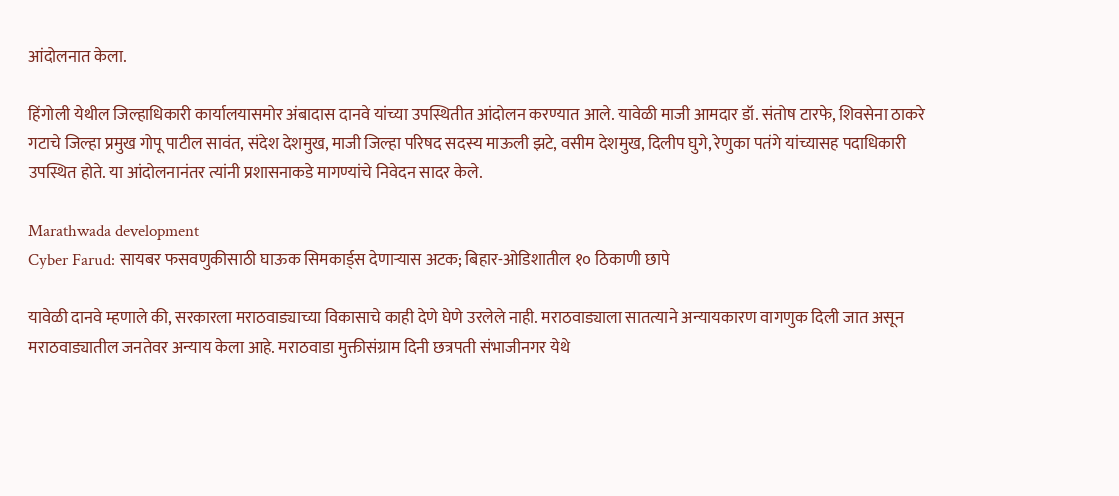आंदोलनात केला.

हिंगोली येथील जिल्हाधिकारी कार्यालयासमोर अंबादास दानवे यांच्या उपस्थितीत आंदोलन करण्यात आले. यावेळी माजी आमदार डॉ. संतोष टारफे, शिवसेना ठाकरे गटाचे जिल्हा प्रमुख गोपू पाटील सावंत, संदेश देशमुख, माजी जिल्हा परिषद सदस्य माऊली झटे, वसीम देशमुख, दिलीप घुगे, रेणुका पतंगे यांच्यासह पदाधिकारी उपस्थित होते. या आंदोलनानंतर त्यांनी प्रशासनाकडे मागण्यांचे निवेदन सादर केले.

Marathwada development
Cyber Farud: सायबर फसवणुकीसाठी घाऊक सिमकार्ड्‌स देणाऱ्यास अटक; बिहार-ओडिशातील १० ठिकाणी छापे

यावेळी दानवे म्हणाले की, सरकारला मराठवाड्याच्या विकासाचे काही देणे घेणे उरलेले नाही. मराठवाड्याला सातत्याने अन्यायकारण वागणुक दिली जात असून मराठवाड्यातील जनतेवर अन्याय केला आहे. मराठवाडा मुक्तीसंग्राम दिनी छत्रपती संभाजीनगर येथे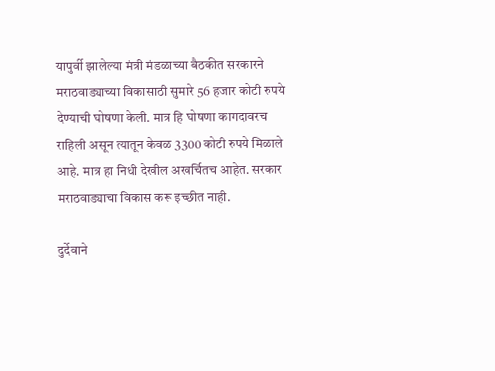यापुर्वी झालेल्या मंत्री मंडळाच्या बैठकीत सरकारने मराठवाड्याच्या विकासाठी सुमारे 56 हजार कोटी रुपये देण्याची घोषणा केली. मात्र हि घोषणा कागदावरच राहिली असून त्यातून केवळ 3300 कोटी रुपये मिळाले आहे. मात्र हा निधी देखील अखर्चितच आहेत. सरकार मराठवाड्याचा विकास करू इच्छीत नाही.

दुर्देवाने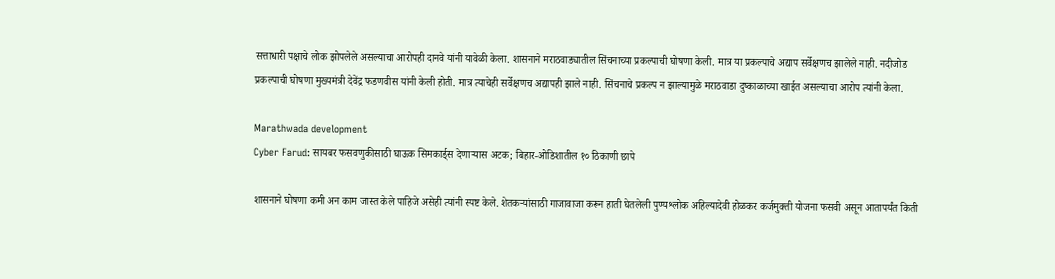सत्ताधारी पक्षाचे लोक झोपलेले असल्याचा आरोपही दानवे यांनी यावेळी केला. शासनाने मराठवाड्यातील सिंचनाच्या प्रकल्पाची घोषणा केली. मात्र या प्रकल्पाचे अद्याप सर्वेक्षणच झालेले नाही. नदीजोड प्रकल्पाची घोषणा मुख्यमंत्री देवेंद्र फडणवीस यांनी केली होती. मात्र त्याचेही सर्वेक्षणच अद्यापही झाले नाही. सिंचनाचे प्रकल्प न झाल्यामुळे मराठवाडा दुष्काळाच्या खाईत असल्याचा आरोप त्यांनी केला.

Marathwada development
Cyber Farud: सायबर फसवणुकीसाठी घाऊक सिमकार्ड्‌स देणाऱ्यास अटक; बिहार-ओडिशातील १० ठिकाणी छापे

शासनाने घोषणा कमी अन काम जास्त केले पाहिजे असेही त्यांनी स्पष्ट केले. शेतकऱ्यांसाठी गाजावाजा करून हाती घेतलेली पुण्यश्लोक अहिल्यादेवी होळकर कर्जमुक्ती योजना फसवी असून आतापर्यंत किती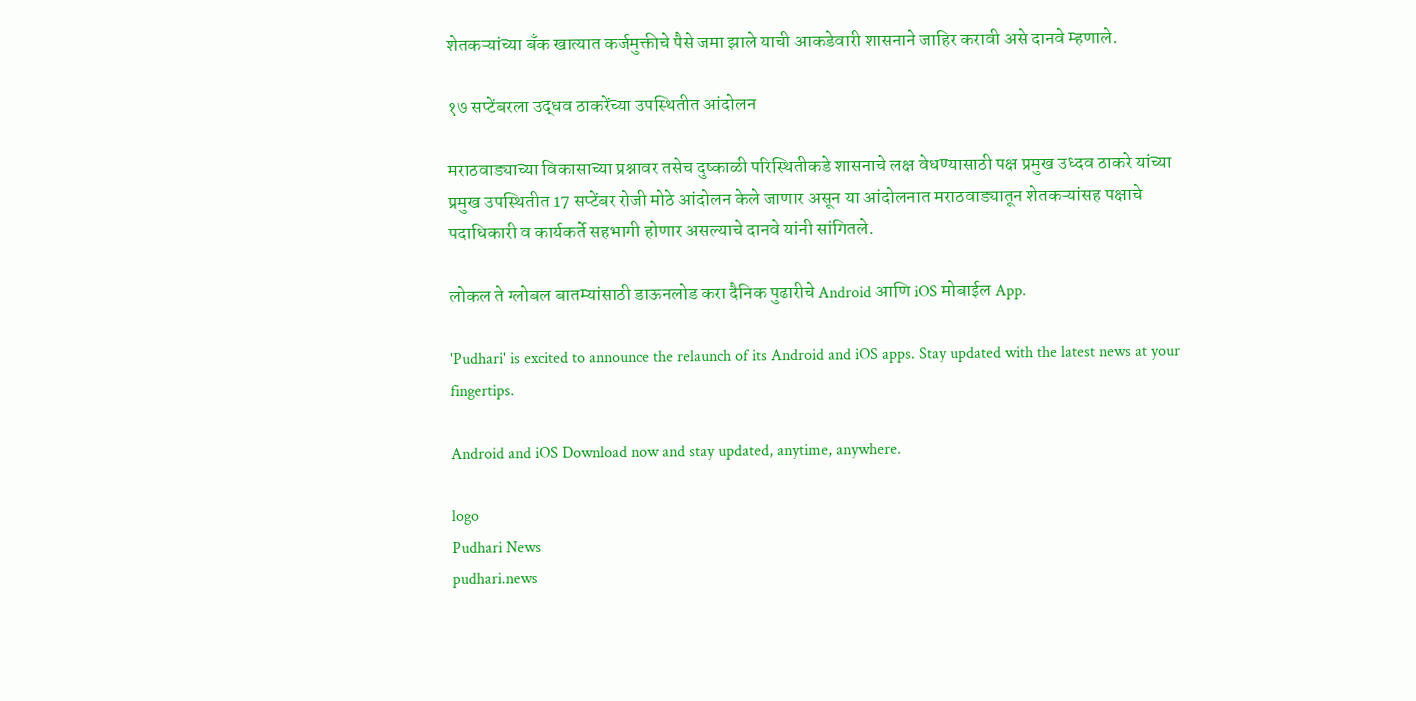शेतकऱ्यांच्या बँक खात्यात कर्जमुक्तीचे पैसे जमा झाले याची आकडेवारी शासनाने जाहिर करावी असे दानवे म्हणाले.

१७ सप्‍टेंबरला उद्धव ठाकरेंच्‍या उपस्‍थितीत आंदोलन

मराठवाड्याच्या विकासाच्या प्रश्नावर तसेच दुष्काळी परिस्थितीकडे शासनाचे लक्ष वेधण्यासाठी पक्ष प्रमुख उध्दव ठाकरे यांच्या प्रमुख उपस्थितीत 17 सप्टेंबर रोजी मोठे आंदोलन केले जाणार असून या आंदोलनात मराठवाड्यातून शेतकऱ्यांसह पक्षाचे पदाधिकारी व कार्यकर्ते सहभागी होणार असल्याचे दानवे यांनी सांगितले.

लोकल ते ग्लोबल बातम्यांसाठी डाऊनलोड करा दैनिक पुढारीचे Android आणि iOS मोबाईल App.

'Pudhari' is excited to announce the relaunch of its Android and iOS apps. Stay updated with the latest news at your fingertips.

Android and iOS Download now and stay updated, anytime, anywhere.

logo
Pudhari News
pudhari.news